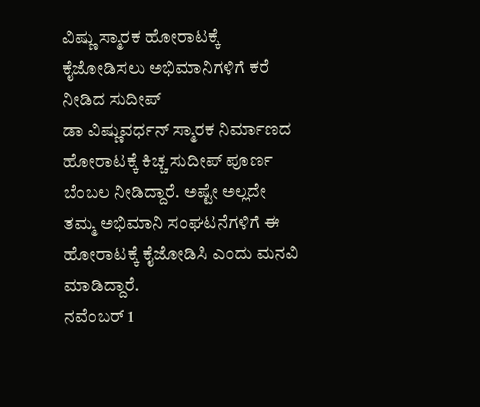ವಿಷ್ಣು ಸ್ಮಾರಕ ಹೋರಾಟಕ್ಕೆ ಕೈಜೋಡಿಸಲು ಅಭಿಮಾನಿಗಳಿಗೆ ಕರೆ ನೀಡಿದ ಸುದೀಪ್
ಡಾ ವಿಷ್ಣುವರ್ಧನ್ ಸ್ಮಾರಕ ನಿರ್ಮಾಣದ ಹೋರಾಟಕ್ಕೆ ಕಿಚ್ಚ ಸುದೀಪ್ ಪೂರ್ಣ ಬೆಂಬಲ ನೀಡಿದ್ದಾರೆ. ಅಷ್ಟೇ ಅಲ್ಲದೇ ತಮ್ಮ ಅಭಿಮಾನಿ ಸಂಘಟನೆಗಳಿಗೆ ಈ ಹೋರಾಟಕ್ಕೆ ಕೈಜೋಡಿಸಿ ಎಂದು ಮನವಿ ಮಾಡಿದ್ದಾರೆ.
ನವೆಂಬರ್ 1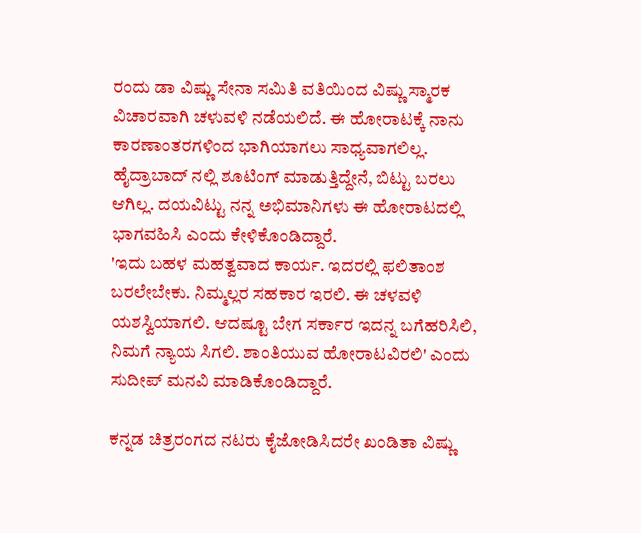ರಂದು ಡಾ ವಿಷ್ಣು ಸೇನಾ ಸಮಿತಿ ವತಿಯಿಂದ ವಿಷ್ಣು ಸ್ಮಾರಕ ವಿಚಾರವಾಗಿ ಚಳುವಳಿ ನಡೆಯಲಿದೆ. ಈ ಹೋರಾಟಕ್ಕೆ ನಾನು ಕಾರಣಾಂತರಗಳಿಂದ ಭಾಗಿಯಾಗಲು ಸಾಧ್ಯವಾಗಲಿಲ್ಲ. ಹೈದ್ರಾಬಾದ್ ನಲ್ಲಿ ಶೂಟಿಂಗ್ ಮಾಡುತ್ತಿದ್ದೇನೆ, ಬಿಟ್ಟು ಬರಲು ಆಗಿಲ್ಲ. ದಯವಿಟ್ಟು ನನ್ನ ಅಭಿಮಾನಿಗಳು ಈ ಹೋರಾಟದಲ್ಲಿ ಭಾಗವಹಿಸಿ ಎಂದು ಕೇಳಿಕೊಂಡಿದ್ದಾರೆ.
'ಇದು ಬಹಳ ಮಹತ್ವವಾದ ಕಾರ್ಯ. ಇದರಲ್ಲಿ ಫಲಿತಾಂಶ ಬರಲೇಬೇಕು. ನಿಮ್ಮಲ್ಲರ ಸಹಕಾರ ಇರಲಿ. ಈ ಚಳವಳಿ ಯಶಸ್ವಿಯಾಗಲಿ. ಆದಷ್ಟೂ ಬೇಗ ಸರ್ಕಾರ ಇದನ್ನ ಬಗೆಹರಿಸಿಲಿ, ನಿಮಗೆ ನ್ಯಾಯ ಸಿಗಲಿ. ಶಾಂತಿಯುವ ಹೋರಾಟವಿರಲಿ' ಎಂದು ಸುದೀಪ್ ಮನವಿ ಮಾಡಿಕೊಂಡಿದ್ದಾರೆ.

ಕನ್ನಡ ಚಿತ್ರರಂಗದ ನಟರು ಕೈಜೋಡಿಸಿದರೇ ಖಂಡಿತಾ ವಿಷ್ಣು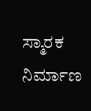ಸ್ಮಾರಕ ನಿರ್ಮಾಣ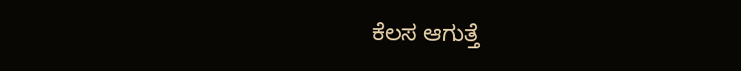ಕೆಲಸ ಆಗುತ್ತೆ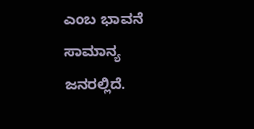ಎಂಬ ಭಾವನೆ ಸಾಮಾನ್ಯ ಜನರಲ್ಲಿದೆ.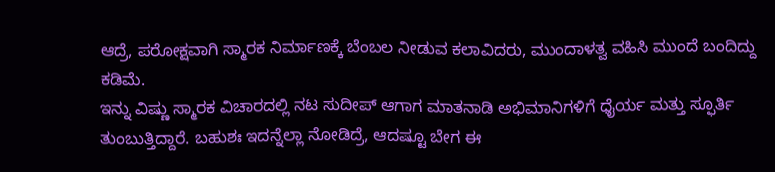ಆದ್ರೆ, ಪರೋಕ್ಷವಾಗಿ ಸ್ಮಾರಕ ನಿರ್ಮಾಣಕ್ಕೆ ಬೆಂಬಲ ನೀಡುವ ಕಲಾವಿದರು, ಮುಂದಾಳತ್ವ ವಹಿಸಿ ಮುಂದೆ ಬಂದಿದ್ದು ಕಡಿಮೆ.
ಇನ್ನು ವಿಷ್ಣು ಸ್ಮಾರಕ ವಿಚಾರದಲ್ಲಿ ನಟ ಸುದೀಪ್ ಆಗಾಗ ಮಾತನಾಡಿ ಅಭಿಮಾನಿಗಳಿಗೆ ಧೈರ್ಯ ಮತ್ತು ಸ್ಫೂರ್ತಿ ತುಂಬುತ್ತಿದ್ದಾರೆ. ಬಹುಶಃ ಇದನ್ನೆಲ್ಲಾ ನೋಡಿದ್ರೆ, ಆದಷ್ಟೂ ಬೇಗ ಈ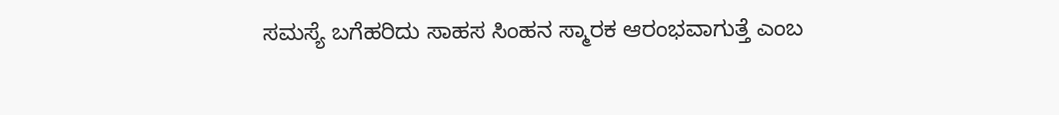ಸಮಸ್ಯೆ ಬಗೆಹರಿದು ಸಾಹಸ ಸಿಂಹನ ಸ್ಮಾರಕ ಆರಂಭವಾಗುತ್ತೆ ಎಂಬ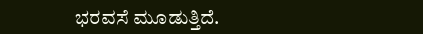ಭರವಸೆ ಮೂಡುತ್ತಿದೆ.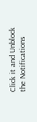Click it and Unblock the Notifications